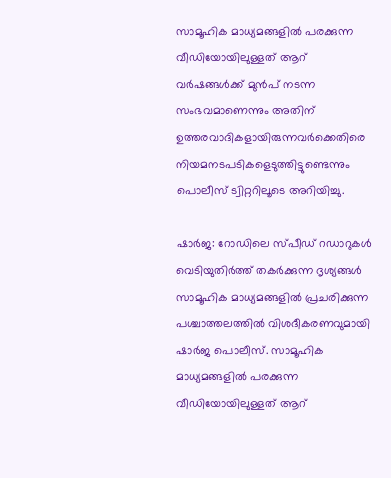സാമൂഹിക മാധ്യമങ്ങളില്‍ പരക്കുന്ന വീഡിയോയിലുള്ളത് ആറ് വര്‍ഷങ്ങള്‍ക്ക് മുന്‍പ് നടന്ന സംഭവമാണെന്നും അതിന് ഉത്തരവാദികളായിരുന്നവര്‍ക്കെതിരെ നിയമനടപടികളെടുത്തിട്ടുണ്ടെന്നും പൊലീസ് ട്വിറ്ററിലൂടെ അറിയിച്ചു.

ഷാര്‍ജ: റോഡിലെ സ്പീഡ് റഡാറുകള്‍ വെടിയുതിര്‍ത്ത് തകര്‍ക്കുന്ന ദൃശ്യങ്ങള്‍ സാമൂഹിക മാധ്യമങ്ങളില്‍ പ്രചരിക്കുന്ന പശ്ചാത്തലത്തില്‍ വിശദീകരണവുമായി ഷാര്‍ജ പൊലീസ്. സാമൂഹിക മാധ്യമങ്ങളില്‍ പരക്കുന്ന വീഡിയോയിലുള്ളത് ആറ്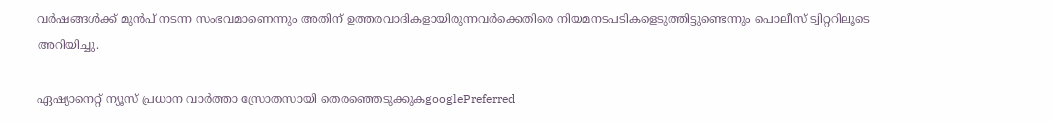വര്‍ഷങ്ങള്‍ക്ക് മുന്‍പ് നടന്ന സംഭവമാണെന്നും അതിന് ഉത്തരവാദികളായിരുന്നവര്‍ക്കെതിരെ നിയമനടപടികളെടുത്തിട്ടുണ്ടെന്നും പൊലീസ് ട്വിറ്ററിലൂടെ അറിയിച്ചു.

ഏഷ്യാനെറ്റ് ന്യൂസ് പ്രധാന വാർത്താ സ്രോതസായി തെരഞ്ഞെടുക്കുകgooglePreferred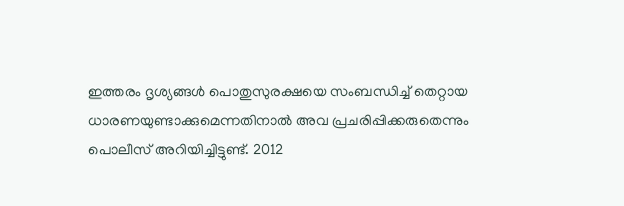ഇത്തരം ദൃശ്യങ്ങള്‍ പൊതുസുരക്ഷയെ സംബന്ധിച്ച് തെറ്റായ ധാരണയുണ്ടാക്കുമെന്നതിനാല്‍ അവ പ്രചരിപ്പിക്കരുതെന്നും പൊലീസ് അറിയിച്ചിട്ടുണ്ട്. 2012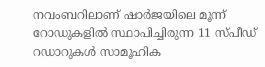നവംബറിലാണ് ഷാര്‍ജയിലെ മൂന്ന് റോഡുകളില്‍ സ്ഥാപിച്ചിരുന്ന 11 സ്‍പീഡ് റഡാറുകള്‍ സാമൂഹിക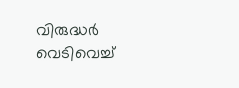വിരുദ്ധര്‍ വെടിവെച്ച്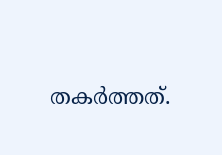തകര്‍ത്തത്.